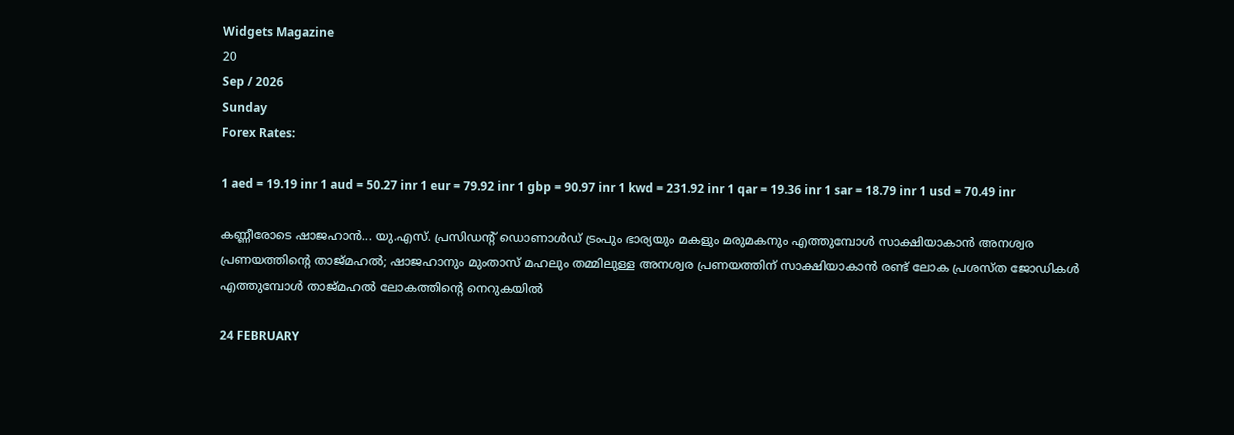Widgets Magazine
20
Sep / 2026
Sunday
Forex Rates:

1 aed = 19.19 inr 1 aud = 50.27 inr 1 eur = 79.92 inr 1 gbp = 90.97 inr 1 kwd = 231.92 inr 1 qar = 19.36 inr 1 sar = 18.79 inr 1 usd = 70.49 inr

കണ്ണീരോടെ ഷാജഹാന്‍... യു.എസ്. പ്രസിഡന്റ് ഡൊണാള്‍ഡ് ട്രംപും ഭാര്യയും മകളും മരുമകനും എത്തുമ്പോള്‍ സാക്ഷിയാകാന്‍ അനശ്വര പ്രണയത്തിന്റെ താജ്മഹല്‍; ഷാജഹാനും മുംതാസ് മഹലും തമ്മിലുള്ള അനശ്വര പ്രണയത്തിന് സാക്ഷിയാകാന്‍ രണ്ട് ലോക പ്രശസ്ത ജോഡികള്‍ എത്തുമ്പോള്‍ താജ്മഹല്‍ ലോകത്തിന്റെ നെറുകയില്‍

24 FEBRUARY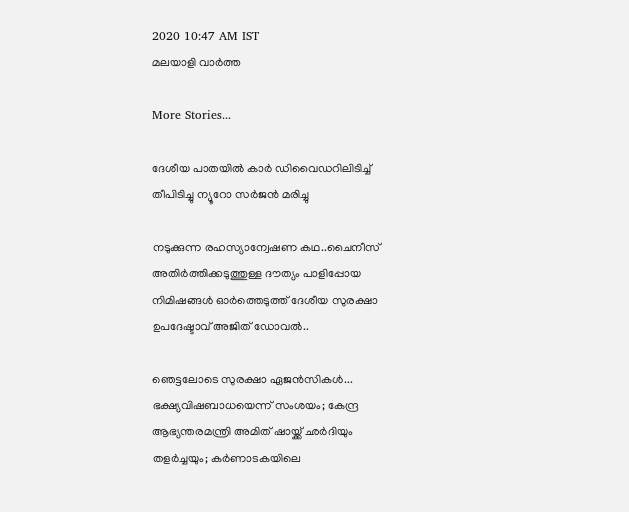2020 10:47 AM IST
മലയാളി വാര്‍ത്ത

More Stories...

ദേശീയ പാതയില്‍ കാര്‍ ഡിവൈഡറിലിടിച്ച് തീപിടിച്ചു ന്യൂറോ സര്‍ജന്‍ മരിച്ചു

നടുക്കുന്ന രഹസ്യാന്വേഷണ കഥ..ചൈനീസ് അതിർത്തിക്കടുത്തുള്ള ദൗത്യം പാളിപ്പോയ നിമിഷങ്ങൾ ഓർത്തെടുത്ത് ദേശീയ സുരക്ഷാ ഉപദേഷ്ടാവ് അജിത് ഡോവൽ..

ഞെട്ടലോടെ സുരക്ഷാ ഏജൻസികൾ... ഭക്ഷ്യവിഷബാധയെന്ന് സംശയം; കേന്ദ്ര ആഭ്യന്തരമന്ത്രി അമിത് ഷായ്ക്ക് ഛർദിയും തളർച്ചയും; കർണാടകയിലെ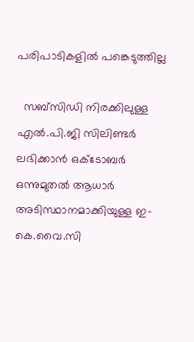പരിപാടികളിൽ പങ്കെടുത്തില്ല

  സബ്‌സിഡി നിരക്കിലുള്ള എൽ.പി.ജി സിലിണ്ടർ ലഭിക്കാൻ ഒക്‌ടോബർ ഒന്നുമുതൽ ആധാർ അടിസ്ഥാനമാക്കിയുള്ള ഇ-കെ.വൈ.സി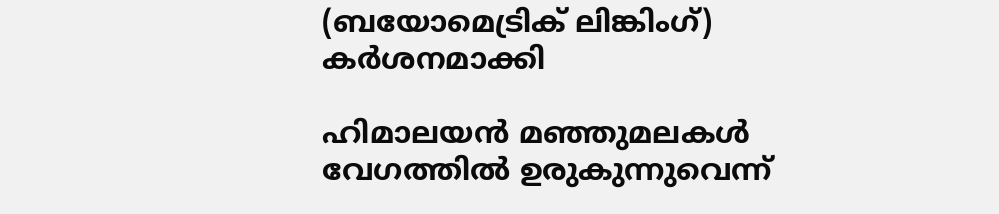(ബയോമെട്രിക് ലിങ്കിംഗ്) കർശനമാക്കി

ഹിമാലയന്‍ മഞ്ഞുമലകള്‍ വേഗത്തില്‍ ഉരുകുന്നുവെന്ന്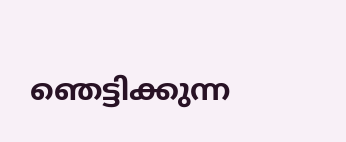ഞെട്ടിക്കുന്ന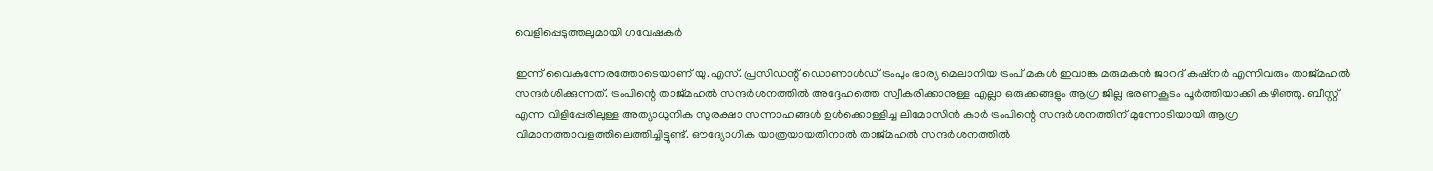വെളിപ്പെടുത്തലുമായി ഗവേഷകര്‍

ഇന്ന് വൈകുന്നേരത്തോടെയാണ് യു.എസ്. പ്രസിഡന്റ് ഡൊണാള്‍ഡ് ട്രംപും ഭാര്യ മെലാനിയ ട്രംപ് മകള്‍ ഇവാങ്ക മരുമകന്‍ ജാറദ് കഷ്‌നര്‍ എന്നിവരും താജ്മഹല്‍ സന്ദര്‍ശിക്കുന്നത്. ട്രംപിന്റെ താജ്മഹല്‍ സന്ദര്‍ശനത്തില്‍ അദ്ദേഹത്തെ സ്വീകരിക്കാനുള്ള എല്ലാ ഒരുക്കങ്ങളും ആഗ്ര ജില്ല ഭരണകൂടം പൂര്‍ത്തിയാക്കി കഴിഞ്ഞു. ബീസ്റ്റ് എന്ന വിളിപ്പേരിലുള്ള അത്യാധുനിക സുരക്ഷാ സന്നാഹങ്ങള്‍ ഉള്‍ക്കൊള്ളിച്ച ലിമോസിന്‍ കാര്‍ ട്രംപിന്റെ സന്ദര്‍ശനത്തിന് മുന്നോടിയായി ആഗ്ര വിമാനത്താവളത്തിലെത്തിച്ചിട്ടുണ്ട്. ഔദ്യോഗിക യാത്രയായതിനാല്‍ താജ്മഹല്‍ സന്ദര്‍ശനത്തില്‍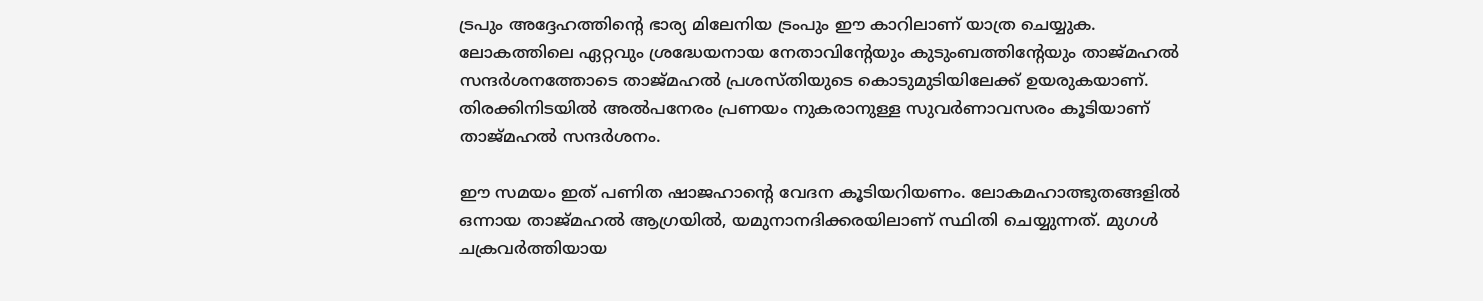ട്രപും അദ്ദേഹത്തിന്റെ ഭാര്യ മിലേനിയ ട്രംപും ഈ കാറിലാണ് യാത്ര ചെയ്യുക. ലോകത്തിലെ ഏറ്റവും ശ്രദ്ധേയനായ നേതാവിന്റേയും കുടുംബത്തിന്റേയും താജ്മഹല്‍ സന്ദര്‍ശനത്തോടെ താജ്മഹല്‍ പ്രശസ്തിയുടെ കൊടുമുടിയിലേക്ക് ഉയരുകയാണ്. തിരക്കിനിടയില്‍ അല്‍പനേരം പ്രണയം നുകരാനുള്ള സുവര്‍ണാവസരം കൂടിയാണ് താജ്മഹല്‍ സന്ദര്‍ശനം.

ഈ സമയം ഇത് പണിത ഷാജഹാന്റെ വേദന കൂടിയറിയണം. ലോകമഹാത്ഭുതങ്ങളില്‍ ഒന്നായ താജ്മഹല്‍ ആഗ്രയില്‍, യമുനാനദിക്കരയിലാണ് സ്ഥിതി ചെയ്യുന്നത്. മുഗള്‍ ചക്രവര്‍ത്തിയായ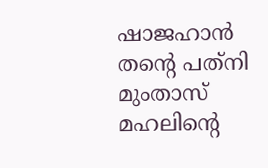ഷാജഹാന്‍ തന്റെ പത്‌നി മുംതാസ് മഹലിന്റെ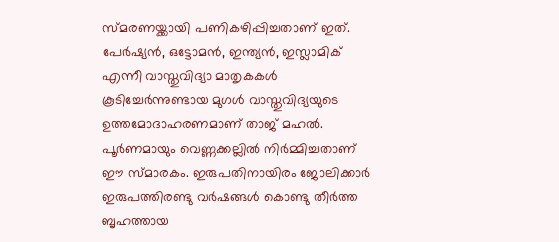സ്മരണയ്ക്കായി പണികഴിപ്പിച്ചതാണ് ഇത്. പേര്‍ഷ്യന്‍, ഒട്ടോമന്‍, ഇന്ത്യന്‍, ഇസ്ലാമിക് എന്നീ വാസ്തുവിദ്യാ മാതൃകകള്‍ കൂടിച്ചേര്‍ന്നുണ്ടായ മുഗള്‍ വാസ്തുവിദ്യയുടെ ഉത്തമോദാഹരണമാണ് താജ് മഹല്‍. പൂര്‍ണമായും വെണ്ണക്കല്ലില്‍ നിര്‍മ്മിച്ചതാണ് ഈ സ്മാരകം. ഇരുപതിനായിരം ജോലിക്കാര്‍ ഇരുപത്തിരണ്ടു വര്‍ഷങ്ങള്‍ കൊണ്ടു തീര്‍ത്ത ബൃഹത്തായ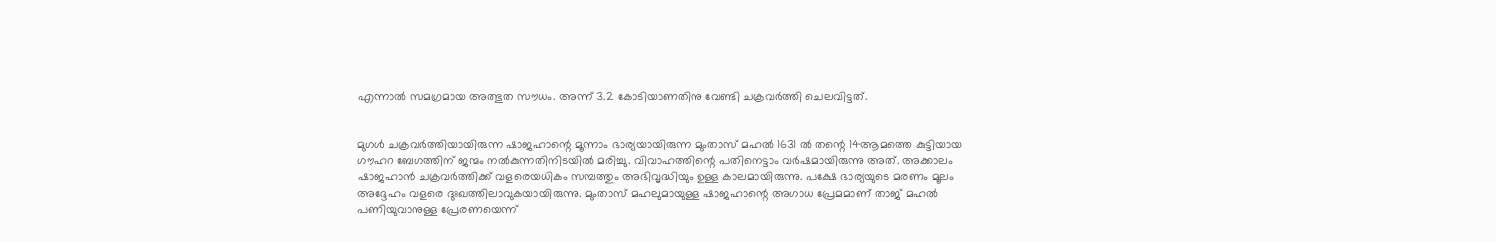എന്നാല്‍ സമഗ്രമായ അത്ഭുത സൗധം. അന്ന് 3.2 കോടിയാണതിനു വേണ്ടി ചക്രവര്‍ത്തി ചെലവിട്ടത്.


മുഗള്‍ ചക്രവര്‍ത്തിയായിരുന്ന ഷാജഹാന്റെ മൂന്നാം ഭാര്യയായിരുന്ന മുംതാസ് മഹല്‍ 1631 ല്‍ തന്റെ 14ആമത്തെ കുട്ടിയായ ഗൗഹറ ബേഗത്തിന് ജന്മം നല്‍കുന്നതിനിടയില്‍ മരിച്ചു. വിവാഹത്തിന്റെ പതിനെട്ടാം വര്‍ഷമായിരുന്നു അത്. അക്കാലം ഷാജഹാന്‍ ചക്രവര്‍ത്തിക്ക് വളരെയധികം സമ്പത്തും അഭിവൃദ്ധിയും ഉള്ള കാലമായിരുന്നു. പക്ഷേ ഭാര്യയുടെ മരണം മൂലം അദ്ദേഹം വളരെ ദുഃഖത്തിലാവുകയായിരുന്നു. മുംതാസ് മഹലുമായുള്ള ഷാജഹാന്റെ അഗാധ പ്രേമമാണ് താജ് മഹല്‍ പണിയുവാനുള്ള പ്രേരണയെന്ന്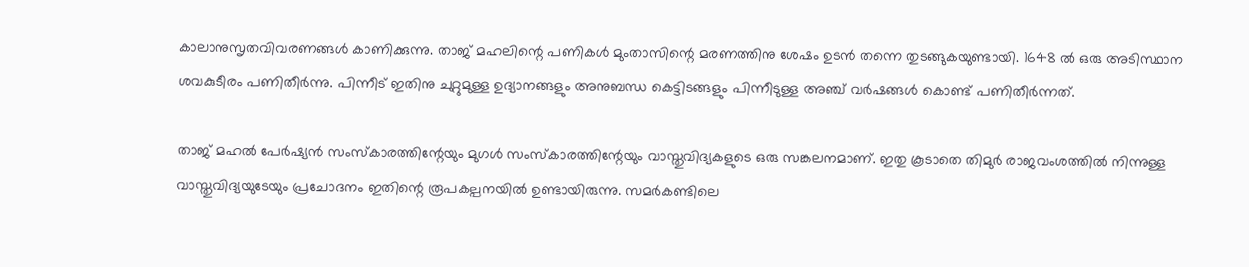കാലാനുസൃതവിവരണങ്ങള്‍ കാണിക്കുന്നു. താജ് മഹലിന്റെ പണികള്‍ മുംതാസിന്റെ മരണത്തിനു ശേഷം ഉടന്‍ തന്നെ തുടങ്ങുകയുണ്ടായി. 1648 ല്‍ ഒരു അടിസ്ഥാന ശവകുടീരം പണിതീര്‍ന്നു. പിന്നീട് ഇതിനു ചുറ്റുമുള്ള ഉദ്യാനങ്ങളും അനുബന്ധ കെട്ടിടങ്ങളും പിന്നീടുള്ള അഞ്ച് വര്‍ഷങ്ങള്‍ കൊണ്ട് പണിതീര്‍ന്നത്.

താജ് മഹല്‍ പേര്‍ഷ്യന്‍ സംസ്‌കാരത്തിന്റേയും മുഗള്‍ സംസ്‌കാരത്തിന്റേയും വാസ്തുവിദ്യകളുടെ ഒരു സങ്കലനമാണ്. ഇതു കൂടാതെ തിമുര്‍ രാജവംശത്തില്‍ നിന്നുള്ള വാസ്തുവിദ്യയുടേയും പ്രചോദനം ഇതിന്റെ രൂപകല്പനയില്‍ ഉണ്ടായിരുന്നു. സമര്‍കണ്ടിലെ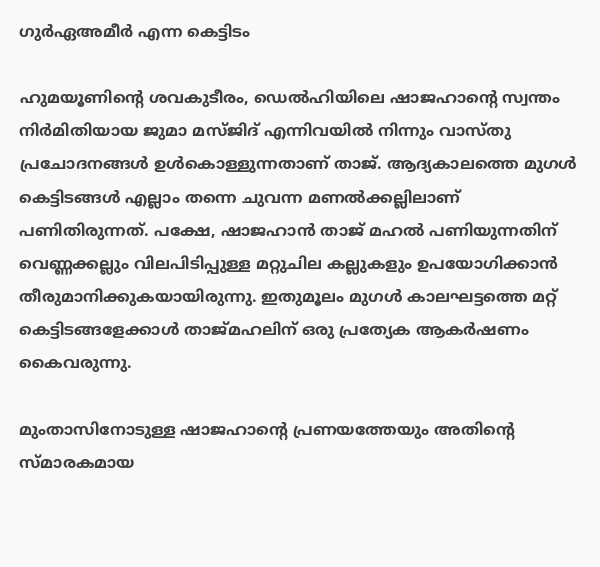ഗുര്‍ഏഅമീര്‍ എന്ന കെട്ടിടം

ഹുമയൂണിന്റെ ശവകുടീരം, ഡെല്‍ഹിയിലെ ഷാജഹാന്റെ സ്വന്തം നിര്‍മിതിയായ ജുമാ മസ്ജിദ് എന്നിവയില്‍ നിന്നും വാസ്തു പ്രചോദനങ്ങള്‍ ഉള്‍കൊള്ളുന്നതാണ് താജ്. ആദ്യകാലത്തെ മുഗള്‍ കെട്ടിടങ്ങള്‍ എല്ലാം തന്നെ ചുവന്ന മണല്‍ക്കല്ലിലാണ് പണിതിരുന്നത്. പക്ഷേ, ഷാജഹാന്‍ താജ് മഹല്‍ പണിയുന്നതിന് വെണ്ണക്കല്ലും വിലപിടിപ്പുള്ള മറ്റുചില കല്ലുകളും ഉപയോഗിക്കാന്‍ തീരുമാനിക്കുകയായിരുന്നു. ഇതുമൂലം മുഗള്‍ കാലഘട്ടത്തെ മറ്റ് കെട്ടിടങ്ങളേക്കാള്‍ താജ്മഹലിന് ഒരു പ്രത്യേക ആകര്‍ഷണം കൈവരുന്നു.

മുംതാസിനോടുള്ള ഷാജഹാന്റെ പ്രണയത്തേയും അതിന്റെ സ്മാരകമായ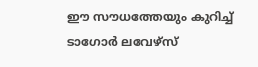ഈ സൗധത്തേയും കുറിച്ച് ടാഗോര്‍ ലവേഴ്‌സ്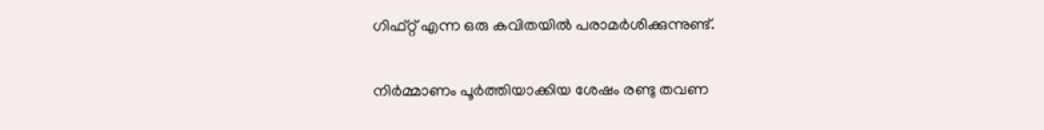ഗിഫ്റ്റ് എന്ന ഒരു കവിതയില്‍ പരാമര്‍ശിക്കുന്നുണ്ട്.

നിര്‍മ്മാണം പൂര്‍ത്തിയാക്കിയ ശേഷം രണ്ടു തവണ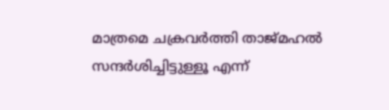മാത്രമെ ചക്രവര്‍ത്തി താജ്മഹല്‍ സന്ദര്‍ശിച്ചിട്ടുള്ളൂ എന്ന്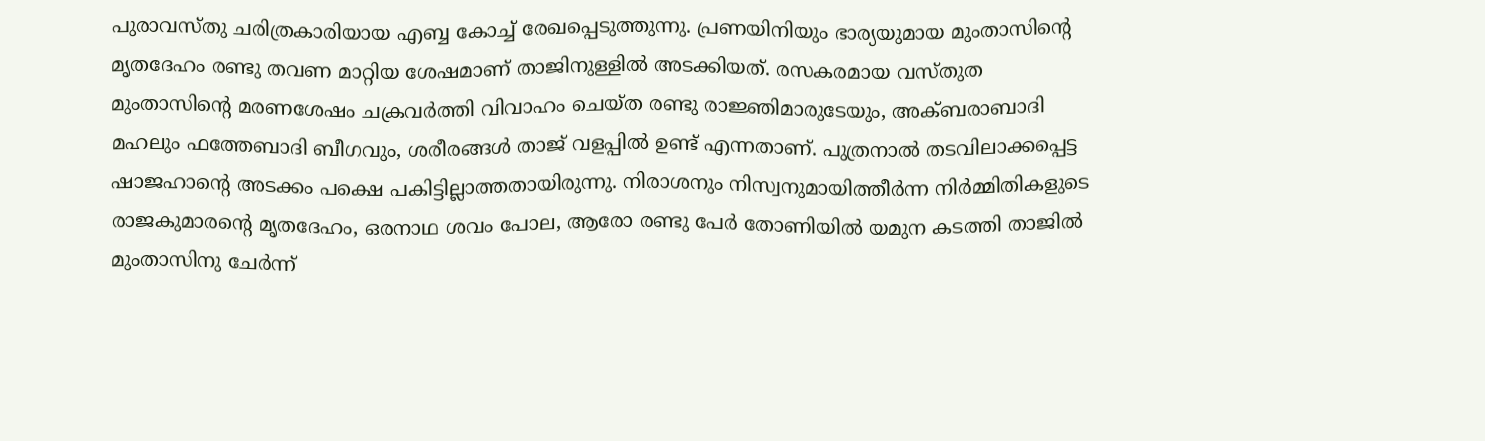പുരാവസ്തു ചരിത്രകാരിയായ എബ്ബ കോച്ച് രേഖപ്പെടുത്തുന്നു. പ്രണയിനിയും ഭാര്യയുമായ മുംതാസിന്റെ മൃതദേഹം രണ്ടു തവണ മാറ്റിയ ശേഷമാണ് താജിനുള്ളില്‍ അടക്കിയത്. രസകരമായ വസ്തുത മുംതാസിന്റെ മരണശേഷം ചക്രവര്‍ത്തി വിവാഹം ചെയ്ത രണ്ടു രാജ്ഞിമാരുടേയും, അക്ബരാബാദി മഹലും ഫത്തേബാദി ബീഗവും, ശരീരങ്ങള്‍ താജ് വളപ്പില്‍ ഉണ്ട് എന്നതാണ്. പുത്രനാല്‍ തടവിലാക്കപ്പെട്ട ഷാജഹാന്റെ അടക്കം പക്ഷെ പകിട്ടില്ലാത്തതായിരുന്നു. നിരാശനും നിസ്വനുമായിത്തീര്‍ന്ന നിര്‍മ്മിതികളുടെ രാജകുമാരന്റെ മൃതദേഹം, ഒരനാഥ ശവം പോല, ആരോ രണ്ടു പേര്‍ തോണിയില്‍ യമുന കടത്തി താജില്‍ മുംതാസിനു ചേര്‍ന്ന്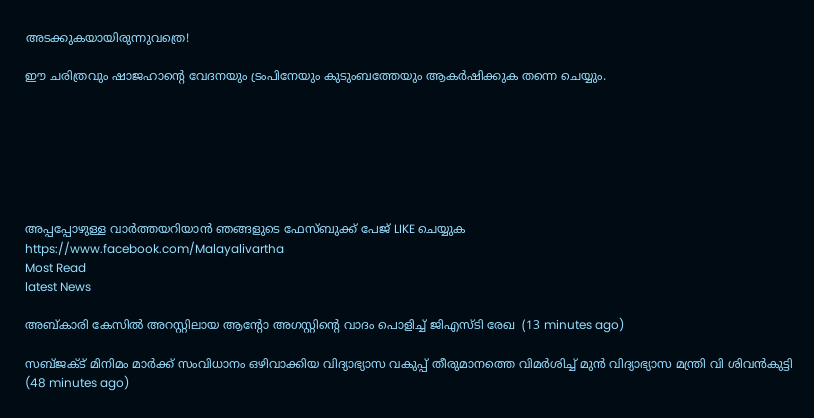അടക്കുകയായിരുന്നുവത്രെ!

ഈ ചരിത്രവും ഷാജഹാന്റെ വേദനയും ട്രംപിനേയും കുടുംബത്തേയും ആകര്‍ഷിക്കുക തന്നെ ചെയ്യും.







അപ്പപ്പോഴുള്ള വാര്‍ത്തയറിയാന്‍ ഞങ്ങളുടെ ഫേസ്‌ബുക്ക്‌ പേജ് LIKE ചെയ്യുക
https://www.facebook.com/Malayalivartha
Most Read
latest News

അബ്കാരി കേസില്‍ അറസ്റ്റിലായ ആന്റോ അഗസ്റ്റിന്റെ വാദം പൊളിച്ച് ജിഎസ്ടി രേഖ  (13 minutes ago)

സബ്ജക്ട് മിനിമം മാര്‍ക്ക് സംവിധാനം ഒഴിവാക്കിയ വിദ്യാഭ്യാസ വകുപ്പ് തീരുമാനത്തെ വിമര്‍ശിച്ച് മുന്‍ വിദ്യാഭ്യാസ മന്ത്രി വി ശിവന്‍കുട്ടി  (48 minutes ago)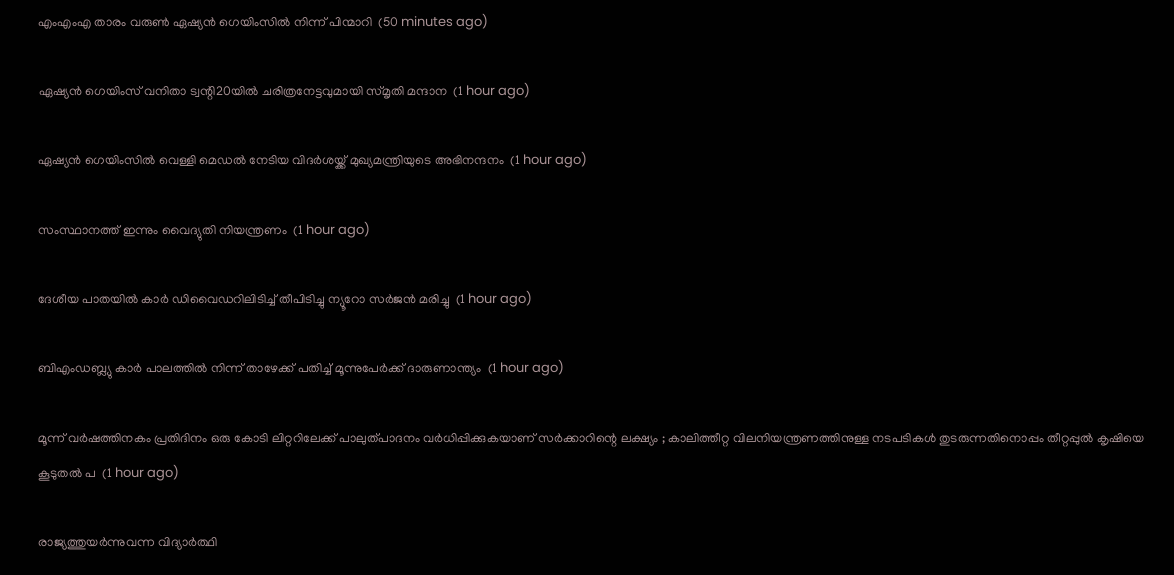എംഎംഎ താരം വരുണ്‍ ഏഷ്യന്‍ ഗെയിംസില്‍ നിന്ന് പിന്മാറി  (50 minutes ago)

ഏഷ്യന്‍ ഗെയിംസ് വനിതാ ട്വന്റി20യില്‍ ചരിത്രനേട്ടവുമായി സ്മൃതി മന്ദാന  (1 hour ago)

ഏഷ്യന്‍ ഗെയിംസില്‍ വെള്ളി മെഡല്‍ നേടിയ വിദര്‍ശയ്ക്ക് മുഖ്യമന്ത്രിയുടെ അഭിനന്ദനം  (1 hour ago)

സംസ്ഥാനത്ത് ഇന്നും വൈദ്യുതി നിയന്ത്രണം  (1 hour ago)

ദേശീയ പാതയില്‍ കാര്‍ ഡിവൈഡറിലിടിച്ച് തീപിടിച്ചു ന്യൂറോ സര്‍ജന്‍ മരിച്ചു  (1 hour ago)

ബിഎംഡബ്ല്യു കാര്‍ പാലത്തില്‍ നിന്ന് താഴേക്ക് പതിച്ച് മൂന്നുപേര്‍ക്ക് ദാരുണാന്ത്യം  (1 hour ago)

മൂന്ന് വര്‍ഷത്തിനകം പ്രതിദിനം ഒരു കോടി ലിറ്ററിലേക്ക് പാലുത്പാദനം വര്‍ധിപ്പിക്കുകയാണ് സ‍ർക്കാറിന്റെ ലക്ഷ്യം ; കാലിത്തീറ്റ വിലനിയന്ത്രണത്തിനുള്ള നടപടികള്‍ തുടരുന്നതിനൊപ്പം തീറ്റപ്പുല്‍ കൃഷിയെ കൂടുതല്‍ പ  (1 hour ago)

രാജ്യത്തുയർന്നുവന്ന വിദ്യാർത്ഥി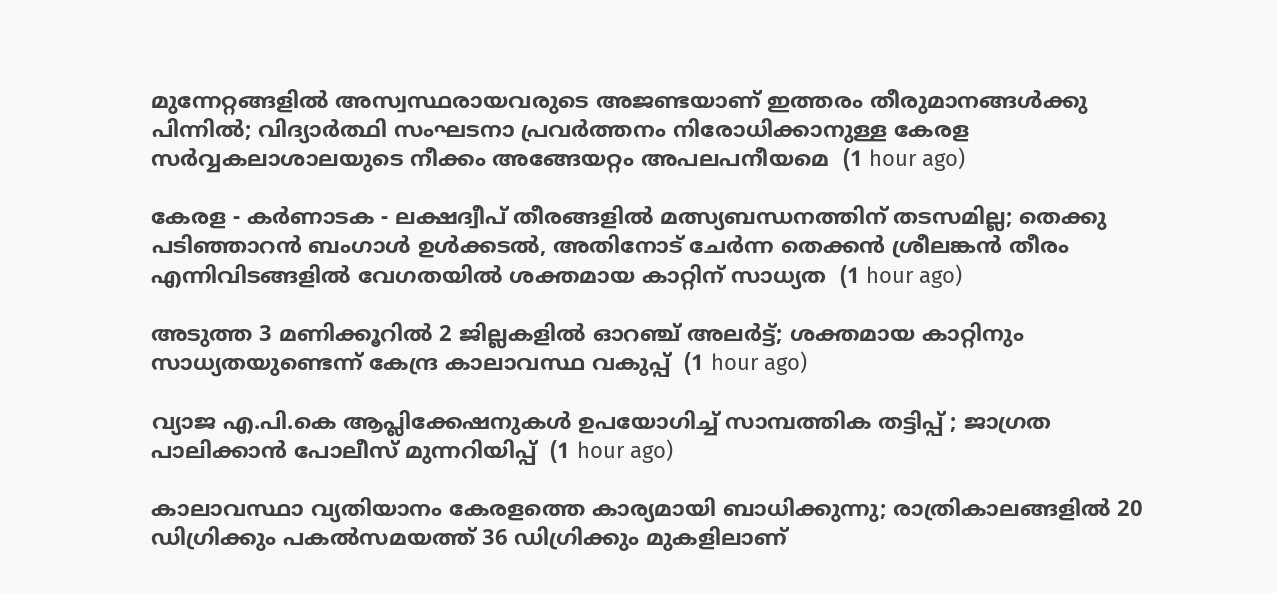മുന്നേറ്റങ്ങളിൽ അസ്വസ്ഥരായവരുടെ അജണ്ടയാണ് ഇത്തരം തീരുമാനങ്ങൾക്കു പിന്നിൽ; വിദ്യാർത്ഥി സംഘടനാ പ്രവർത്തനം നിരോധിക്കാനുള്ള കേരള സർവ്വകലാശാലയുടെ നീക്കം അങ്ങേയറ്റം അപലപനീയമെ  (1 hour ago)

കേരള - കർണാടക - ലക്ഷദ്വീപ് തീരങ്ങളിൽ മത്സ്യബന്ധനത്തിന് തടസമില്ല; തെക്കു പടിഞ്ഞാറൻ ബംഗാൾ ഉൾക്കടൽ, അതിനോട് ചേർന്ന തെക്കൻ ശ്രീലങ്കൻ തീരം എന്നിവിടങ്ങളിൽ വേഗതയിൽ ശക്തമായ കാറ്റിന് സാധ്യത  (1 hour ago)

അടുത്ത 3 മണിക്കൂറിൽ 2 ജില്ലകളിൽ ഓറഞ്ച് അലർട്ട്; ശക്തമായ കാറ്റിനും സാധ്യതയുണ്ടെന്ന് കേന്ദ്ര കാലാവസ്ഥ വകുപ്പ്  (1 hour ago)

വ്യാജ എ.പി.കെ ആപ്ലിക്കേഷനുകൾ ഉപയോഗിച്ച് സാമ്പത്തിക തട്ടിപ്പ് ; ജാഗ്രത പാലിക്കാൻ പോലീസ് മുന്നറിയിപ്പ്  (1 hour ago)

കാലാവസ്ഥാ വ്യതിയാനം കേരളത്തെ കാര്യമായി ബാധിക്കുന്നു; രാത്രികാലങ്ങളില്‍ 20 ഡിഗ്രിക്കും പകല്‍സമയത്ത് 36 ഡിഗ്രിക്കും മുകളിലാണ്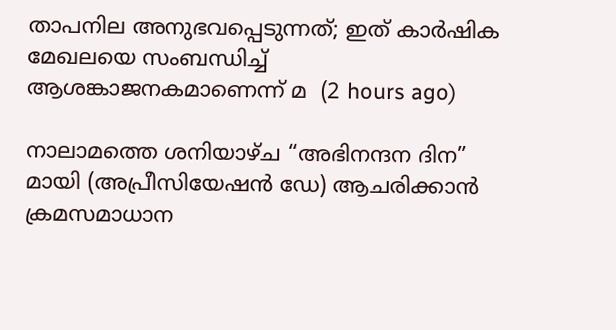താപനില അനുഭവപ്പെടുന്നത്; ഇത് കാര്‍ഷിക മേഖലയെ സംബന്ധിച്ച് ആശങ്കാജനകമാണെന്ന് മ  (2 hours ago)

നാലാമത്തെ ശനിയാഴ്ച “അഭിനന്ദന ദിന” മായി (അപ്രീസിയേഷൻ ഡേ) ആചരിക്കാൻ ക്രമസമാധാന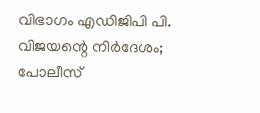വിഭാഗം എഡിജിപി പി. വിജയന്റെ നിർദേശം; പോലീസ്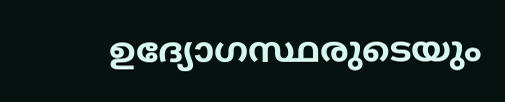ഉദ്യോഗസ്ഥരുടെയും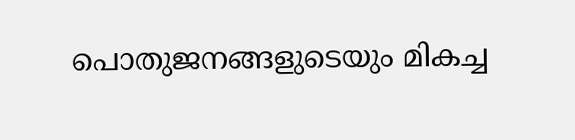പൊതുജനങ്ങളുടെയും മികച്ച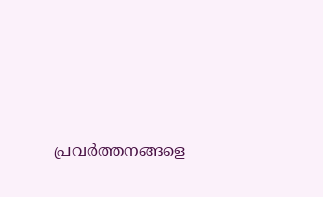പ്രവർത്തനങ്ങളെ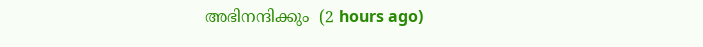അഭിനന്ദിക്കും  (2 hours ago)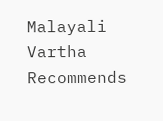Malayali Vartha Recommends